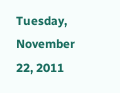Tuesday, November 22, 2011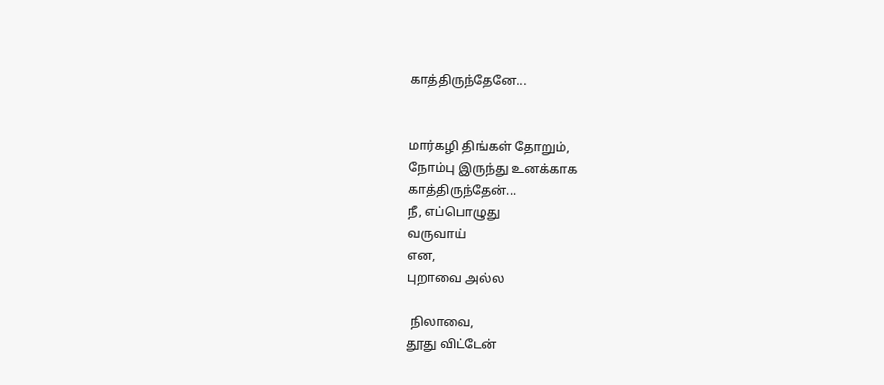காத்திருந்தேனே...


மார்கழி திங்கள் தோறும்,
நோம்பு இருந்து உனக்காக
காத்திருந்தேன்...
நீ, எப்பொழுது
வருவாய்
என,
புறாவை அல்ல

 நிலாவை,
தூது விட்டேன்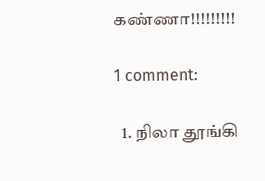கண்ணா!!!!!!!!!

1 comment:

  1. நிலா தூங்கி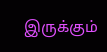இருக்கும்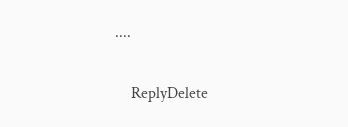....

    ReplyDelete